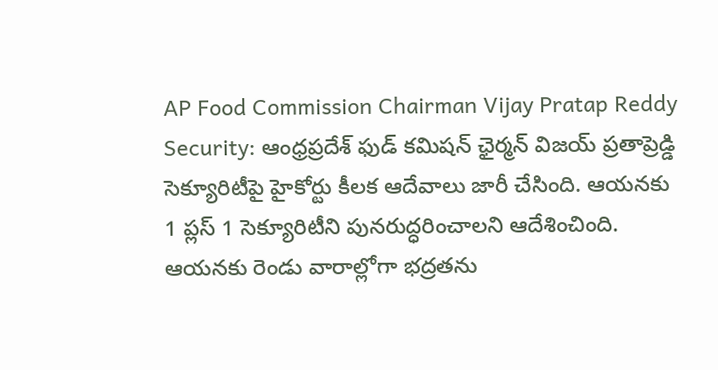AP Food Commission Chairman Vijay Pratap Reddy Security: ఆంధ్రప్రదేశ్ ఫుడ్ కమిషన్ ఛైర్మన్ విజయ్ ప్రతాప్రెడ్డి సెక్యూరిటీపై హైకోర్టు కీలక ఆదేవాలు జారీ చేసింది. ఆయనకు 1 ప్లస్ 1 సెక్యూరిటీని పునరుద్ధరించాలని ఆదేశించింది. ఆయనకు రెండు వారాల్లోగా భద్రతను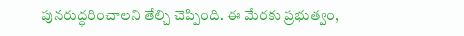పునరుద్ధరించాలని తేల్చి చెప్పింది. ఈ మేరకు ప్రభుత్వం,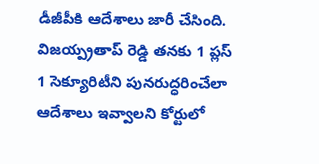డీజీపీకి ఆదేశాలు జారీ చేసింది. విజయ్ప్రతాప్ రెడ్డి తనకు 1 ప్లస్ 1 సెక్యూరిటీని పునరుద్ధరించేలా ఆదేశాలు ఇవ్వాలని కోర్టులో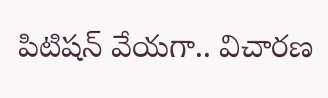పిటిషన్ వేయగా.. విచారణ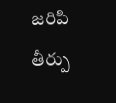జరిపి తీర్పు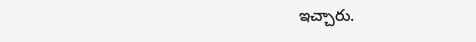ఇచ్చారు.